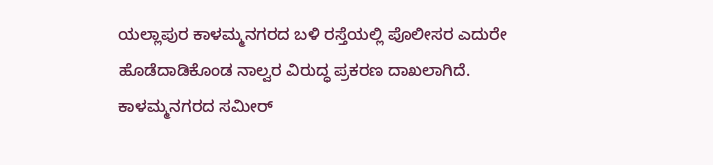ಯಲ್ಲಾಪುರ ಕಾಳಮ್ಮನಗರದ ಬಳಿ ರಸ್ತೆಯಲ್ಲಿ ಪೊಲೀಸರ ಎದುರೇ ಹೊಡೆದಾಡಿಕೊಂಡ ನಾಲ್ವರ ವಿರುದ್ಧ ಪ್ರಕರಣ ದಾಖಲಾಗಿದೆ.
ಕಾಳಮ್ಮನಗರದ ಸಮೀರ್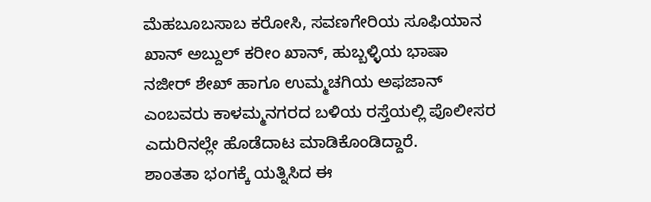ಮೆಹಬೂಬಸಾಬ ಕರೋಸಿ, ಸವಣಗೇರಿಯ ಸೂಫಿಯಾನ ಖಾನ್ ಅಬ್ದುಲ್ ಕರೀಂ ಖಾನ್, ಹುಬ್ಬಳ್ಳಿಯ ಭಾಷಾ ನಜೀರ್ ಶೇಖ್ ಹಾಗೂ ಉಮ್ಮಚಗಿಯ ಅಫಜಾನ್ ಎಂಬವರು ಕಾಳಮ್ಮನಗರದ ಬಳಿಯ ರಸ್ತೆಯಲ್ಲಿ ಪೊಲೀಸರ ಎದುರಿನಲ್ಲೇ ಹೊಡೆದಾಟ ಮಾಡಿಕೊಂಡಿದ್ದಾರೆ.
ಶಾಂತತಾ ಭಂಗಕ್ಕೆ ಯತ್ನಿಸಿದ ಈ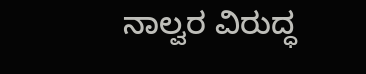ನಾಲ್ವರ ವಿರುದ್ಧ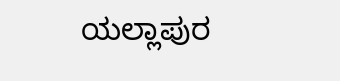ಯಲ್ಲಾಪುರ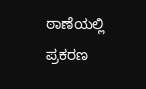ಠಾಣೆಯಲ್ಲಿ ಪ್ರಕರಣ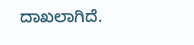ದಾಖಲಾಗಿದೆ.